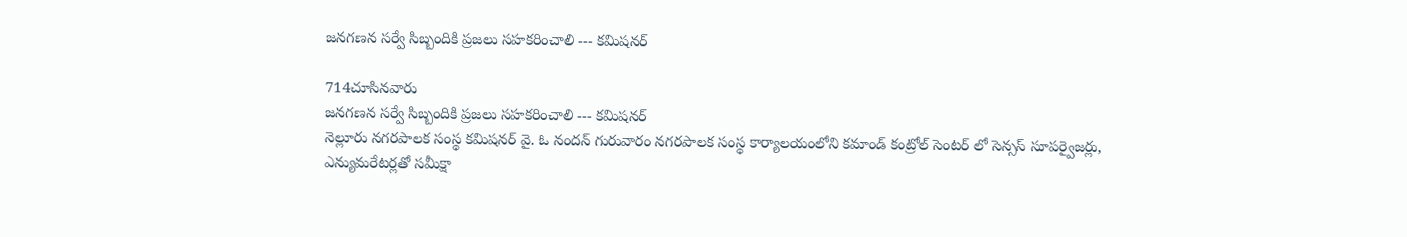జనగణన సర్వే సిబ్బందికి ప్రజలు సహకరించాలి --- కమిషనర్

714చూసినవారు
జనగణన సర్వే సిబ్బందికి ప్రజలు సహకరించాలి --- కమిషనర్
నెల్లూరు నగరపాలక సంస్థ కమిషనర్ వై. ఓ నందన్ గురువారం నగరపాలక సంస్థ కార్యాలయంలోని కమాండ్ కంట్రోల్ సెంటర్ లో సెన్సస్ సూపర్వైజర్లు, ఎన్యుమరేటర్లతో సమీక్షా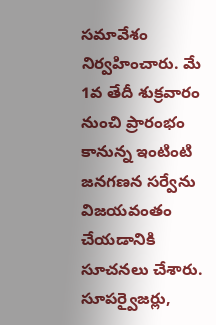సమావేశం నిర్వహించారు. మే 1వ తేదీ శుక్రవారం నుంచి ప్రారంభం కానున్న ఇంటింటి జనగణన సర్వేను విజయవంతం చేయడానికి సూచనలు చేశారు. సూపర్వైజర్లు,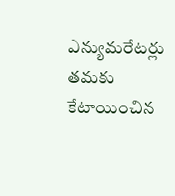ఎన్యుమరేటర్లు తమకు కేటాయించిన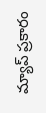మ్యాప్ ప్రకారం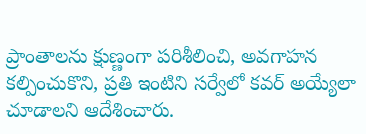ప్రాంతాలను క్షుణ్ణంగా పరిశీలించి, అవగాహన కల్పించుకొని, ప్రతి ఇంటిని సర్వేలో కవర్ అయ్యేలా చూడాలని ఆదేశించారు.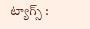ట్యాగ్స్ :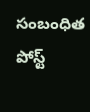సంబంధిత పోస్ట్